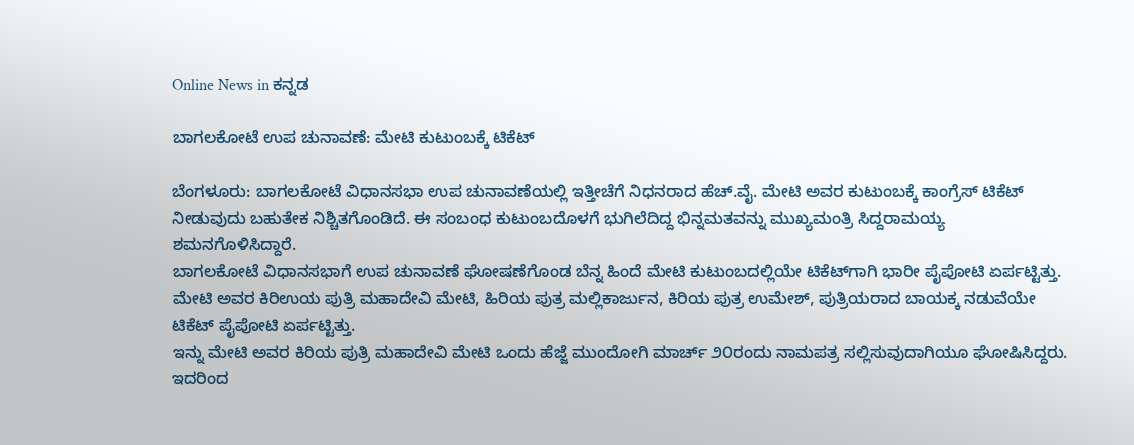Online News in ಕನ್ನಡ

ಬಾಗಲಕೋಟೆ ಉಪ ಚುನಾವಣೆ: ಮೇಟಿ ಕುಟುಂಬಕ್ಕೆ ಟಿಕೆಟ್‌

ಬೆಂಗಳೂರು: ಬಾಗಲಕೋಟೆ ವಿಧಾನಸಭಾ ಉಪ ಚುನಾವಣೆಯಲ್ಲಿ ಇತ್ತೀಚೆಗೆ ನಿಧನರಾದ ಹೆಚ್.ವೈ. ಮೇಟಿ ಅವರ ಕುಟುಂಬಕ್ಕೆ ಕಾಂಗ್ರೆಸ್‌ ಟಿಕೆಟ್‌ ನೀಡುವುದು ಬಹುತೇಕ ನಿಶ್ಚಿತಗೊಂಡಿದೆ. ಈ ಸಂಬಂಧ ಕುಟುಂಬದೊಳಗೆ ಭುಗಿಲೆದಿದ್ದ ಭಿನ್ನಮತವನ್ನು ಮುಖ್ಯಮಂತ್ರಿ ಸಿದ್ದರಾಮಯ್ಯ ಶಮನಗೊಳಿಸಿದ್ದಾರೆ.
ಬಾಗಲಕೋಟೆ ವಿಧಾನಸಭಾಗೆ ಉಪ ಚುನಾವಣೆ ಘೋಷಣೆಗೊಂಡ ಬೆನ್ನ ಹಿಂದೆ ಮೇಟಿ ಕುಟುಂಬದಲ್ಲಿಯೇ ಟಿಕೆಟ್‌ಗಾಗಿ ಭಾರೀ ಪೈಪೋಟಿ ಏರ್ಪಟ್ಟಿತ್ತು. ಮೇಟಿ ಅವರ ಕಿರಿಉಯ ಪುತ್ರಿ ಮಹಾದೇವಿ ಮೇಟಿ, ಹಿರಿಯ ಪುತ್ರ ಮಲ್ಲಿಕಾರ್ಜುನ, ಕಿರಿಯ ಪುತ್ರ ಉಮೇಶ್‌, ಪುತ್ರಿಯರಾದ ಬಾಯಕ್ಕ ನಡುವೆಯೇ ಟಿಕೆಟ್‌ ಪೈಪೋಟಿ ಏರ್ಪಟ್ಟಿತ್ತು.
ಇನ್ನು ಮೇಟಿ ಅವರ ಕಿರಿಯ ಪುತ್ರಿ ಮಹಾದೇವಿ ಮೇಟಿ ಒಂದು ಹೆಜ್ಜೆ ಮುಂದೋಗಿ ಮಾರ್ಚ್‌ ೨೦ರಂದು ನಾಮಪತ್ರ ಸಲ್ಲಿಸುವುದಾಗಿಯೂ ಘೋಷಿಸಿದ್ದರು. ಇದರಿಂದ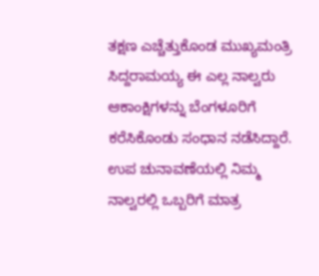ತಕ್ಷಣ ಎಚ್ಚೆತ್ತುಕೊಂಡ ಮುಖ್ಯಮಂತ್ರಿ ಸಿದ್ದರಾಮಯ್ಯ ಈ ಎಲ್ಲ ನಾಲ್ವರು ಆಕಾಂಕ್ಷಿಗಳನ್ನು ಬೆಂಗಳೂರಿಗೆ ಕರೆಸಿಕೊಂಡು ಸಂಧಾನ ನಡೆಸಿದ್ದಾರೆ.
ಉಪ ಚುನಾವಣೆಯಲ್ಲಿ ನಿಮ್ಮ ನಾಲ್ವರಲ್ಲಿ ಒಬ್ಬರಿಗೆ ಮಾತ್ರ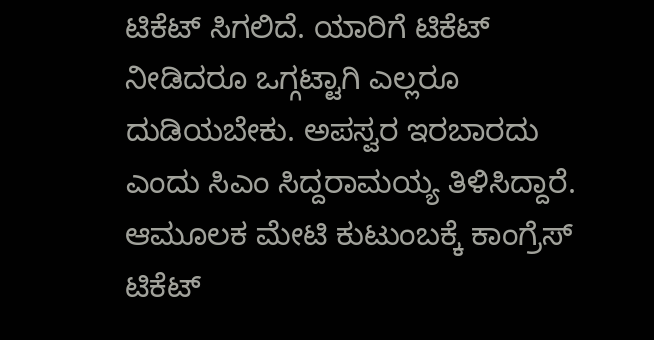ಟಿಕೆಟ್‌ ಸಿಗಲಿದೆ. ಯಾರಿಗೆ ಟಿಕೆಟ್‌ ನೀಡಿದರೂ ಒಗ್ಗಟ್ಟಾಗಿ ಎಲ್ಲರೂ ದುಡಿಯಬೇಕು. ಅಪಸ್ವರ ಇರಬಾರದು ಎಂದು ಸಿಎಂ ಸಿದ್ದರಾಮಯ್ಯ ತಿಳಿಸಿದ್ದಾರೆ. ಆಮೂಲಕ ಮೇಟಿ ಕುಟುಂಬಕ್ಕೆ ಕಾಂಗ್ರೆಸ್‌ ಟಿಕೆಟ್‌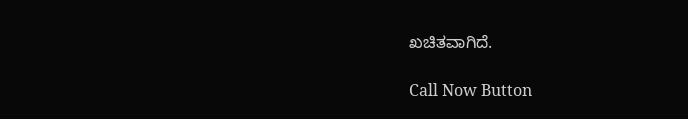ಖಚಿತವಾಗಿದೆ.

Call Now Button